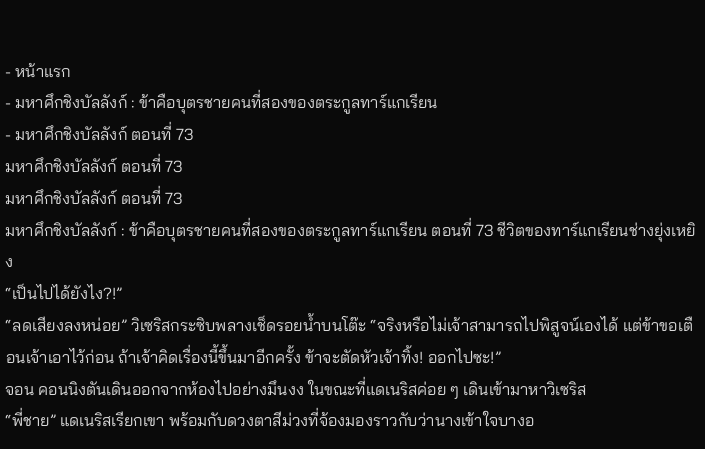- หน้าแรก
- มหาศึกชิงบัลลังก์ : ข้าคือบุตรชายคนที่สองของตระกูลทาร์แกเรียน
- มหาศึกชิงบัลลังก์ ตอนที่ 73
มหาศึกชิงบัลลังก์ ตอนที่ 73
มหาศึกชิงบัลลังก์ ตอนที่ 73
มหาศึกชิงบัลลังก์ : ข้าคือบุตรชายคนที่สองของตระกูลทาร์แกเรียน ตอนที่ 73 ชีวิตของทาร์แกเรียนช่างยุ่งเหยิง
“เป็นไปได้ยังไง?!”
“ลดเสียงลงหน่อย” วิเซริสกระซิบพลางเช็ดรอยน้ำบนโต๊ะ “จริงหรือไม่เจ้าสามารถไปพิสูจน์เองได้ แต่ข้าขอเตือนเจ้าเอาไว้ก่อน ถ้าเจ้าคิดเรื่องนี้ขึ้นมาอีกครั้ง ข้าจะตัดหัวเจ้าทิ้ง! ออกไปซะ!”
จอน คอนนิงตันเดินออกจากห้องไปอย่างมึนงง ในขณะที่แดเนริสค่อย ๆ เดินเข้ามาหาวิเซริส
“พี่ชาย” แดเนริสเรียกเขา พร้อมกับดวงตาสีม่วงที่จ้องมองราวกับว่านางเข้าใจบางอ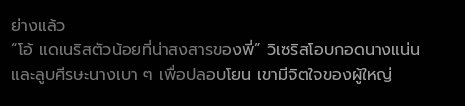ย่างแล้ว
“โอ้ แดเนริสตัวน้อยที่น่าสงสารของพี่” วิเซริสโอบกอดนางแน่นและลูบศีรษะนางเบา ๆ เพื่อปลอบโยน เขามีจิตใจของผู้ใหญ่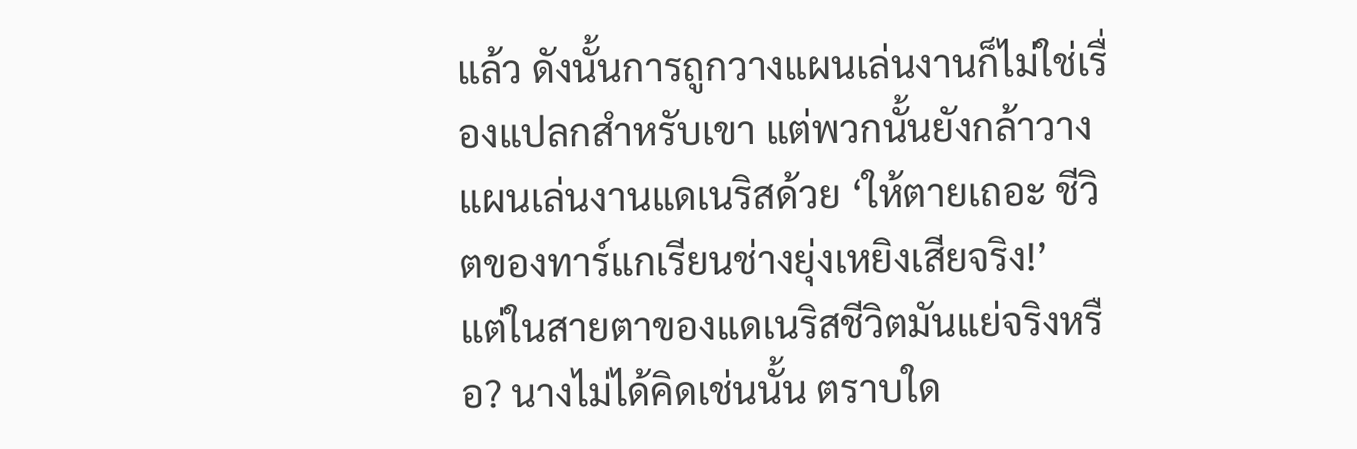แล้ว ดังนั้นการถูกวางแผนเล่นงานก็ไม่ใช่เรื่องแปลกสำหรับเขา แต่พวกนั้นยังกล้าวางแผนเล่นงานแดเนริสด้วย ‘ให้ตายเถอะ ชีวิตของทาร์แกเรียนช่างยุ่งเหยิงเสียจริง!’
แต่ในสายตาของแดเนริสชีวิตมันแย่จริงหรือ? นางไม่ได้คิดเช่นนั้น ตราบใด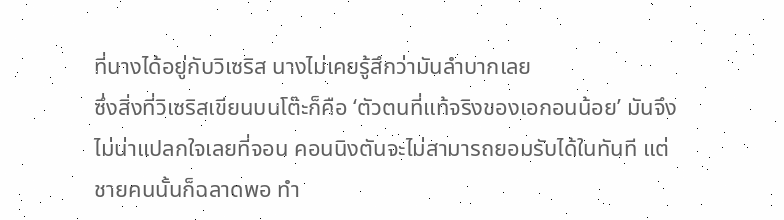ที่นางได้อยู่กับวิเซริส นางไม่เคยรู้สึกว่ามันลำบากเลย
ซึ่งสิ่งที่วิเซริสเขียนบนโต๊ะก็คือ ‘ตัวตนที่แท้จริงของเอกอนน้อย’ มันจึงไม่น่าแปลกใจเลยที่จอน คอนนิงตันจะไม่สามารถยอมรับได้ในทันที แต่ชายคนนั้นก็ฉลาดพอ ทำ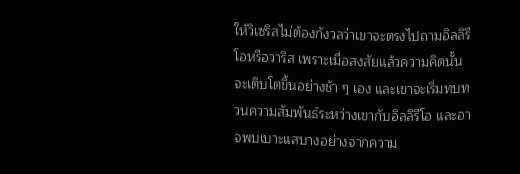ให้วิเซริสไม่ต้องกังวลว่าเขาจะตรงไปถามอิลลิรีโอหรือวาริส เพราะเมื่อสงสัยแล้วความคิดนั้นจะเติบโตขึ้นอย่างช้า ๆ เอง และเขาจะเริ่มทบทวนความสัมพันธ์ระหว่างเขากับอิลลิรีโอ และอาจพบเบาะแสบางอย่างจากความ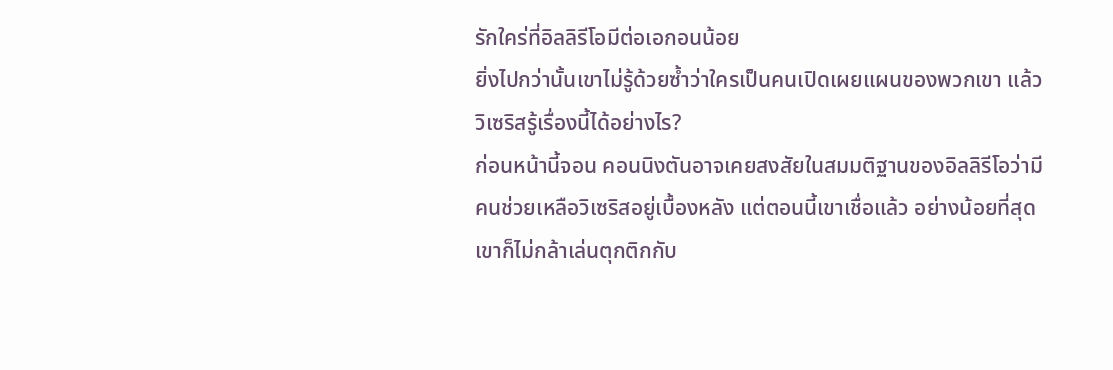รักใคร่ที่อิลลิรีโอมีต่อเอกอนน้อย
ยิ่งไปกว่านั้นเขาไม่รู้ด้วยซ้ำว่าใครเป็นคนเปิดเผยแผนของพวกเขา แล้ววิเซริสรู้เรื่องนี้ได้อย่างไร?
ก่อนหน้านี้จอน คอนนิงตันอาจเคยสงสัยในสมมติฐานของอิลลิรีโอว่ามีคนช่วยเหลือวิเซริสอยู่เบื้องหลัง แต่ตอนนี้เขาเชื่อแล้ว อย่างน้อยที่สุดเขาก็ไม่กล้าเล่นตุกติกกับ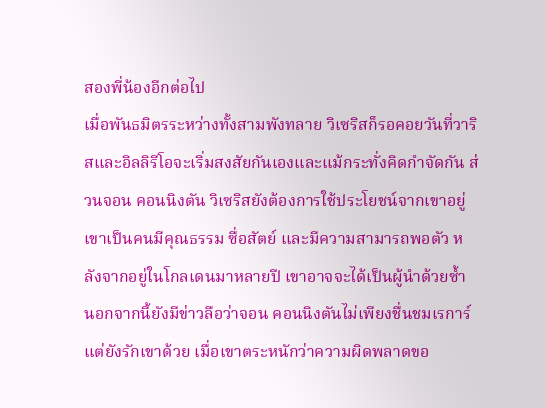สองพี่น้องอีกต่อไป
เมื่อพันธมิตรระหว่างทั้งสามพังทลาย วิเซริสก็รอคอยวันที่วาริสและอิลลิรีโอจะเริ่มสงสัยกันเองและแม้กระทั่งคิดกำจัดกัน ส่วนจอน คอนนิงตัน วิเซริสยังต้องการใช้ประโยชน์จากเขาอยู่ เขาเป็นคนมีคุณธรรม ซื่อสัตย์ และมีความสามารถพอตัว หลังจากอยู่ในโกลเดนมาหลายปี เขาอาจจะได้เป็นผู้นำด้วยซ้ำ
นอกจากนี้ยังมีข่าวลือว่าจอน คอนนิงตันไม่เพียงชื่นชมเรการ์ แต่ยังรักเขาด้วย เมื่อเขาตระหนักว่าความผิดพลาดขอ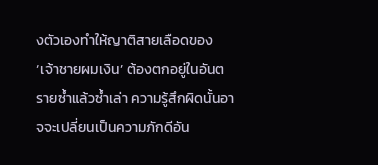งตัวเองทำให้ญาติสายเลือดของ ‘เจ้าชายผมเงิน’ ต้องตกอยู่ในอันตรายซ้ำแล้วซ้ำเล่า ความรู้สึกผิดนั้นอาจจะเปลี่ยนเป็นความภักดีอัน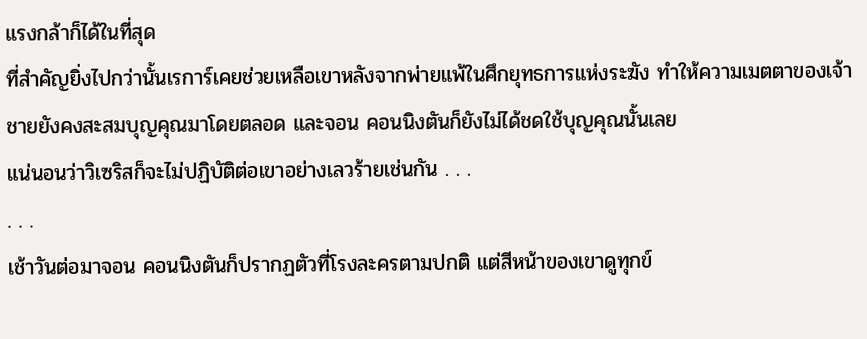แรงกล้าก็ได้ในที่สุด
ที่สำคัญยิ่งไปกว่านั้นเรการ์เคยช่วยเหลือเขาหลังจากพ่ายแพ้ในศึกยุทธการแห่งระฆัง ทำให้ความเมตตาของเจ้าชายยังคงสะสมบุญคุณมาโดยตลอด และจอน คอนนิงตันก็ยังไม่ได้ชดใช้บุญคุณนั้นเลย
แน่นอนว่าวิเซริสก็จะไม่ปฏิบัติต่อเขาอย่างเลวร้ายเช่นกัน . . .
. . .
เช้าวันต่อมาจอน คอนนิงตันก็ปรากฏตัวที่โรงละครตามปกติ แต่สีหน้าของเขาดูทุกข์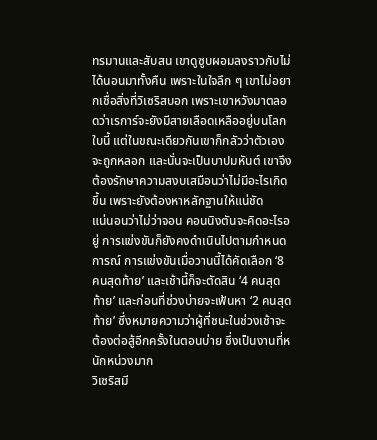ทรมานและสับสน เขาดูซูบผอมลงราวกับไม่ได้นอนมาทั้งคืน เพราะในใจลึก ๆ เขาไม่อยากเชื่อสิ่งที่วิเซริสบอก เพราะเขาหวังมาตลอดว่าเรการ์จะยังมีสายเลือดเหลืออยู่บนโลกใบนี้ แต่ในขณะเดียวกันเขาก็กลัวว่าตัวเองจะถูกหลอก และนั่นจะเป็นบาปมหันต์ เขาจึงต้องรักษาความสงบเสมือนว่าไม่มีอะไรเกิดขึ้น เพราะยังต้องหาหลักฐานให้แน่ชัด
แน่นอนว่าไม่ว่าจอน คอนนิงตันจะคิดอะไรอยู่ การแข่งขันก็ยังคงดำเนินไปตามกำหนดการณ์ การแข่งขันเมื่อวานนี้ได้คัดเลือก ‘8 คนสุดท้าย’ และเช้านี้ก็จะตัดสิน ‘4 คนสุดท้าย’ และก่อนที่ช่วงบ่ายจะเฟ้นหา ‘2 คนสุดท้าย’ ซึ่งหมายความว่าผู้ที่ชนะในช่วงเช้าจะต้องต่อสู้อีกครั้งในตอนบ่าย ซึ่งเป็นงานที่หนักหน่วงมาก
วิเซริสมี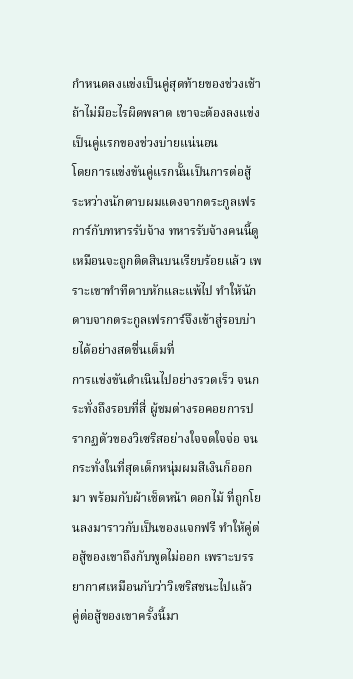กำหนดลงแข่งเป็นคู่สุดท้ายของช่วงเช้า ถ้าไม่มีอะไรผิดพลาด เขาจะต้องลงแข่งเป็นคู่แรกของช่วงบ่ายแน่นอน
โดยการแข่งขันคู่แรกนั้นเป็นการต่อสู้ระหว่างนักดาบผมแดงจากตระกูลเฟรการ์กับทหารรับจ้าง ทหารรับจ้างคนนี้ดูเหมือนจะถูกติดสินบนเรียบร้อยแล้ว เพราะเขาทำทีดาบหักและแพ้ไป ทำให้นักดาบจากตระกูลเฟรการ์จึงเข้าสู่รอบบ่ายได้อย่างสดชื่นเต็มที่
การแข่งขันดำเนินไปอย่างรวดเร็ว จนกระทั่งถึงรอบที่สี่ ผู้ชมต่างรอคอยการปรากฏตัวของวิเซริสอย่างใจจดใจจ่อ จนกระทั่งในที่สุดเด็กหนุ่มผมสีเงินก็ออกมา พร้อมกับผ้าเช็ดหน้า ดอกไม้ ที่ถูกโยนลงมาราวกับเป็นของแจกฟรี ทำให้คู่ต่อสู้ของเขาถึงกับพูดไม่ออก เพราะบรรยากาศเหมือนกับว่าวิเซริสชนะไปแล้ว
คู่ต่อสู้ของเขาครั้งนี้มา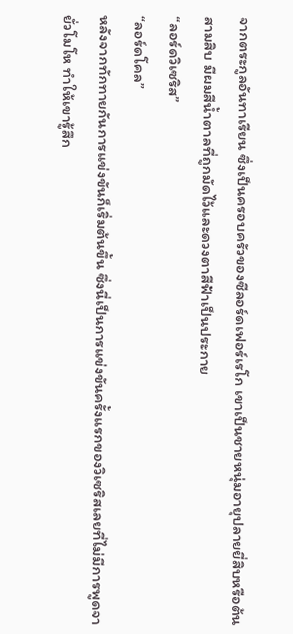จากตระกูลอันทาเรียน ซึ่งเป็นครอบครัวของซีลอร์ดเฟอร์เรโก เขาเป็นชายหนุ่มอายุปลายยี่สิบหรือต้นสามสิบ มีผมสีน้ำตาลที่ถูกมัดไว้และดวงตาสีฟ้าเป็นประกาย
“ลอร์ดวิเซริส”
“ลอร์ดโคล”
หลังจากทักทายกันการแข่งขันก็เริ่มต้นขึ้น ซึ่งนี่เป็นการแข่งขันครั้งแรกของวิเซริสเลยที่ไม่มีการพูดจายั่วโมโห ทำให้เขารู้สึก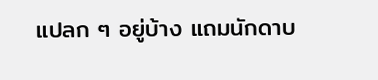แปลก ๆ อยู่บ้าง แถมนักดาบ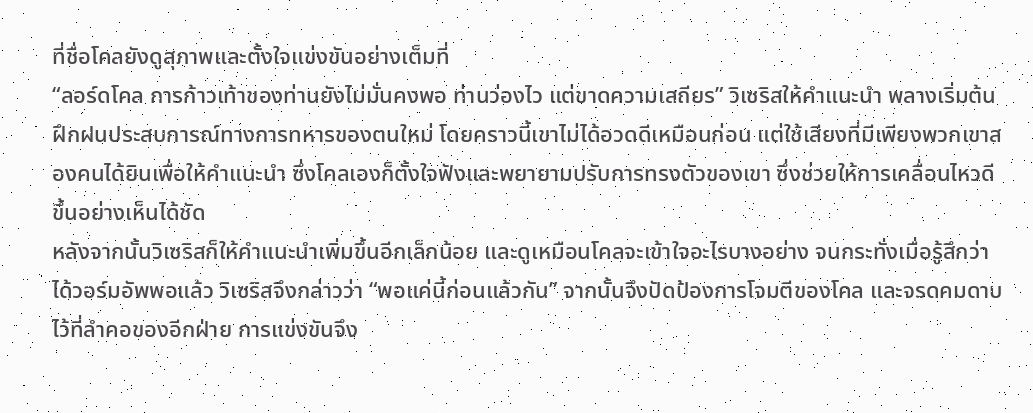ที่ชื่อโคลยังดูสุภาพและตั้งใจแข่งขันอย่างเต็มที่
“ลอร์ดโคล การก้าวเท้าของท่านยังไม่มั่นคงพอ ท่านว่องไว แต่ขาดความเสถียร” วิเซริสให้คำแนะนำ พลางเริ่มต้นฝึกฝนประสบการณ์ทางการทหารของตนใหม่ โดยคราวนี้เขาไม่ได้อวดดีเหมือนก่อน แต่ใช้เสียงที่มีเพียงพวกเขาสองคนได้ยินเพื่อให้คำแนะนำ ซึ่งโคลเองก็ตั้งใจฟังและพยายามปรับการทรงตัวของเขา ซึ่งช่วยให้การเคลื่อนไหวดีขึ้นอย่างเห็นได้ชัด
หลังจากนั้นวิเซริสก็ให้คำแนะนำเพิ่มขึ้นอีกเล็กน้อย และดูเหมือนโคลจะเข้าใจอะไรบางอย่าง จนกระทั่งเมื่อรู้สึกว่าได้วอร์มอัพพอแล้ว วิเซริสจึงกล่าวว่า “พอแค่นี้ก่อนแล้วกัน” จากนั้นจึงปัดป้องการโจมตีของโคล และจรดคมดาบไว้ที่ลำคอของอีกฝ่าย การแข่งขันจึง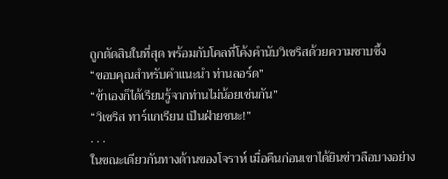ถูกตัดสินในที่สุด พร้อมกับโคลที่โค้งคำนับวิเซริสด้วยความซาบซึ้ง
“ขอบคุณสำหรับคำแนะนำ ท่านลอร์ด”
“ข้าเองก็ได้เรียนรู้จากท่านไม่น้อยเช่นกัน”
“วิเซริส ทาร์แกเรียน เป็นฝ่ายชนะ!”
. . .
ในขณะเดียวกันทางด้านของโจราห์ เมื่อคืนก่อนเขาได้ยินข่าวลือบางอย่าง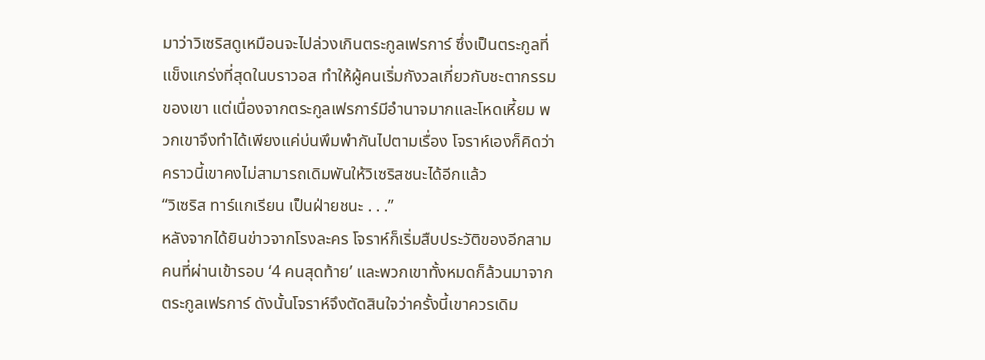มาว่าวิเซริสดูเหมือนจะไปล่วงเกินตระกูลเฟรการ์ ซึ่งเป็นตระกูลที่แข็งแกร่งที่สุดในบราวอส ทำให้ผู้คนเริ่มกังวลเกี่ยวกับชะตากรรมของเขา แต่เนื่องจากตระกูลเฟรการ์มีอำนาจมากและโหดเหี้ยม พวกเขาจึงทำได้เพียงแค่บ่นพึมพำกันไปตามเรื่อง โจราห์เองก็คิดว่าคราวนี้เขาคงไม่สามารถเดิมพันให้วิเซริสชนะได้อีกแล้ว
“วิเซริส ทาร์แกเรียน เป็นฝ่ายชนะ . . .”
หลังจากได้ยินข่าวจากโรงละคร โจราห์ก็เริ่มสืบประวัติของอีกสามคนที่ผ่านเข้ารอบ ‘4 คนสุดท้าย’ และพวกเขาทั้งหมดก็ล้วนมาจากตระกูลเฟรการ์ ดังนั้นโจราห์จึงตัดสินใจว่าครั้งนี้เขาควรเดิม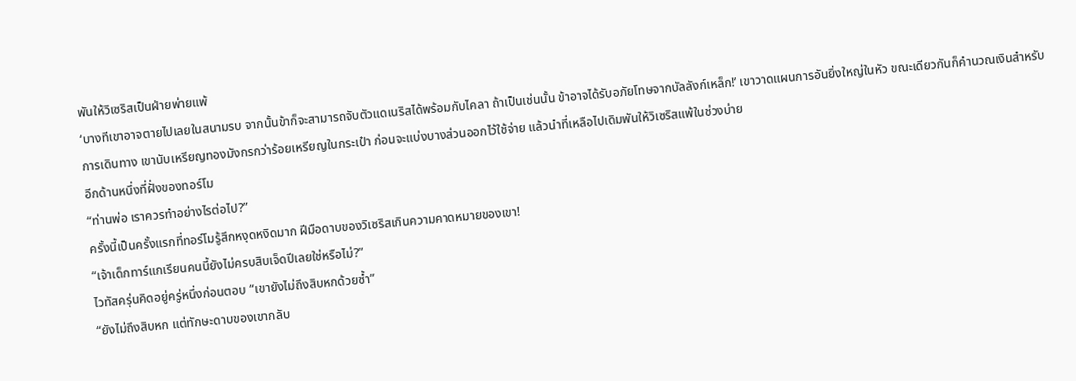พันให้วิเซริสเป็นฝ่ายพ่ายแพ้
‘บางทีเขาอาจตายไปเลยในสนามรบ จากนั้นข้าก็จะสามารถจับตัวแดเนริสได้พร้อมกับไคลา ถ้าเป็นเช่นนั้น ข้าอาจได้รับอภัยโทษจากบัลลังก์เหล็ก!’ เขาวาดแผนการอันยิ่งใหญ่ในหัว ขณะเดียวกันก็คำนวณเงินสำหรับการเดินทาง เขานับเหรียญทองมังกรกว่าร้อยเหรียญในกระเป๋า ก่อนจะแบ่งบางส่วนออกไว้ใช้จ่าย แล้วนำที่เหลือไปเดิมพันให้วิเซริสแพ้ในช่วงบ่าย
อีกด้านหนึ่งที่ฝั่งของทอร์โม
“ท่านพ่อ เราควรทำอย่างไรต่อไป?”
ครั้งนี้เป็นครั้งแรกที่ทอร์โมรู้สึกหงุดหงิดมาก ฝีมือดาบของวิเซริสเกินความคาดหมายของเขา!
“เจ้าเด็กทาร์แกเรียนคนนี้ยังไม่ครบสิบเจ็ดปีเลยใช่หรือไม่?”
ไวทัสครุ่นคิดอยู่ครู่หนึ่งก่อนตอบ “เขายังไม่ถึงสิบหกด้วยซ้ำ”
“ยังไม่ถึงสิบหก แต่ทักษะดาบของเขากลับ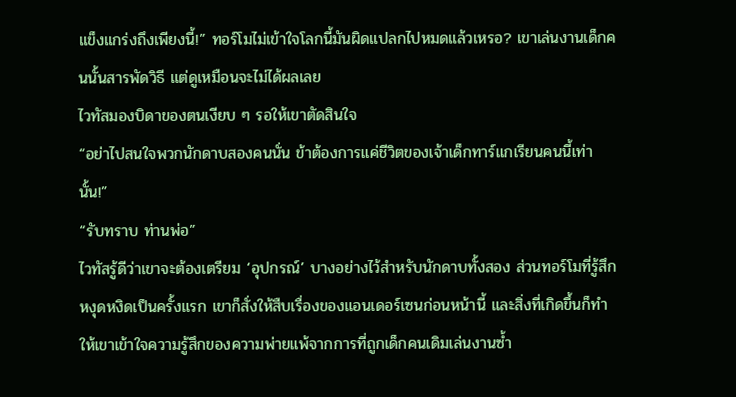แข็งแกร่งถึงเพียงนี้!” ทอร์โมไม่เข้าใจโลกนี้มันผิดแปลกไปหมดแล้วเหรอ? เขาเล่นงานเด็กคนนั้นสารพัดวิธี แต่ดูเหมือนจะไม่ได้ผลเลย
ไวทัสมองบิดาของตนเงียบ ๆ รอให้เขาตัดสินใจ
“อย่าไปสนใจพวกนักดาบสองคนนั่น ข้าต้องการแค่ชีวิตของเจ้าเด็กทาร์แกเรียนคนนี้เท่านั้น!”
“รับทราบ ท่านพ่อ”
ไวทัสรู้ดีว่าเขาจะต้องเตรียม ‘อุปกรณ์’ บางอย่างไว้สำหรับนักดาบทั้งสอง ส่วนทอร์โมที่รู้สึกหงุดหงิดเป็นครั้งแรก เขาก็สั่งให้สืบเรื่องของแอนเดอร์เซนก่อนหน้านี้ และสิ่งที่เกิดขึ้นก็ทำให้เขาเข้าใจความรู้สึกของความพ่ายแพ้จากการที่ถูกเด็กคนเดิมเล่นงานซ้ำ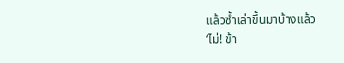แล้วซ้ำเล่าขึ้นมาบ้างแล้ว
‘ไม่! ข้า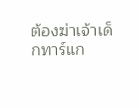ต้องฆ่าเจ้าเด็กทาร์แก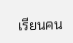เรียนคน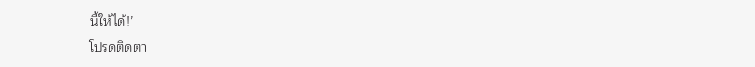นี้ให้ได้!’
โปรดติดตา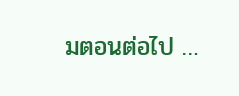มตอนต่อไป …